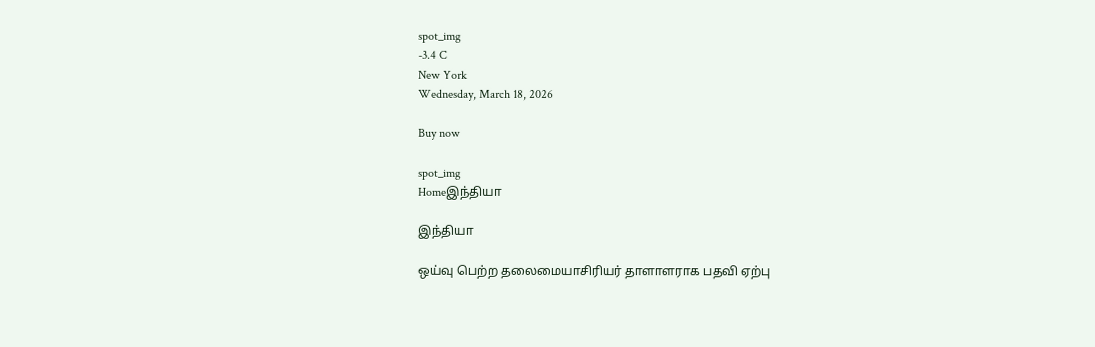spot_img
-3.4 C
New York
Wednesday, March 18, 2026

Buy now

spot_img
Homeஇந்தியா

இந்தியா

ஒய்வு பெற்ற தலைமையாசிரியர் தாளாளராக பதவி ஏற்பு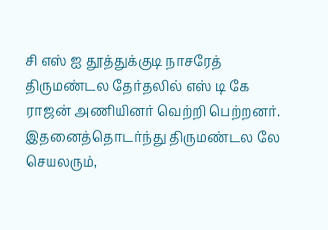சி எஸ் ஐ தூத்துக்குடி நாசரேத் திருமண்டல தேர்தலில் எஸ் டி கே ராஜன் அணியினர் வெற்றி பெற்றனர். இதனைத்தொடர்ந்து திருமண்டல லே செயலரும்,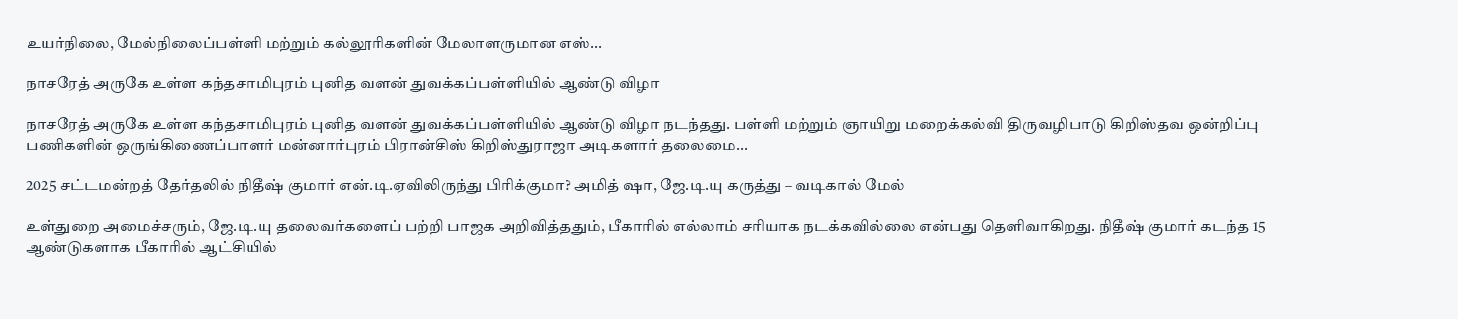உயர்நிலை, மேல்நிலைப்பள்ளி மற்றும் கல்லூரிகளின் மேலாளருமான எஸ்...

நாசரேத் அருகே உள்ள கந்தசாமிபுரம் புனித வளன் துவக்கப்பள்ளியில் ஆண்டு விழா

நாசரேத் அருகே உள்ள கந்தசாமிபுரம் புனித வளன் துவக்கப்பள்ளியில் ஆண்டு விழா நடந்தது. பள்ளி மற்றும் ஞாயிறு மறைக்கல்வி திருவழிபாடு கிறிஸ்தவ ஒன்றிப்பு பணிகளின் ஒருங்கிணைப்பாளர் மன்னார்புரம் பிரான்சிஸ் கிறிஸ்துராஜா அடிகளார் தலைமை...

2025 சட்டமன்றத் தேர்தலில் நிதீஷ் குமார் என்.டி.ஏவிலிருந்து பிரிக்குமா? அமித் ஷா, ஜே.டி.யு கருத்து – வடிகால் மேல்

உள்துறை அமைச்சரும், ஜே.டி.யு தலைவர்களைப் பற்றி பாஜக அறிவித்ததும், பீகாரில் எல்லாம் சரியாக நடக்கவில்லை என்பது தெளிவாகிறது. நிதீஷ் குமார் கடந்த 15 ஆண்டுகளாக பீகாரில் ஆட்சியில்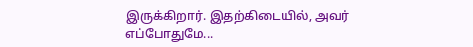இருக்கிறார். இதற்கிடையில், அவர் எப்போதுமே...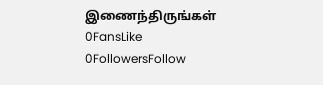இணைந்திருங்கள்
0FansLike
0FollowersFollow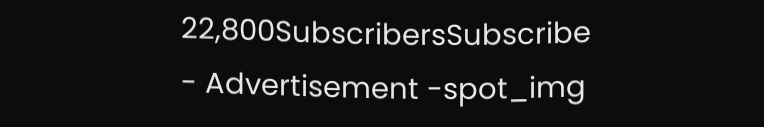22,800SubscribersSubscribe
- Advertisement -spot_img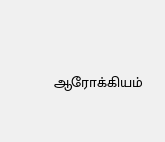ஆரோக்கியம்